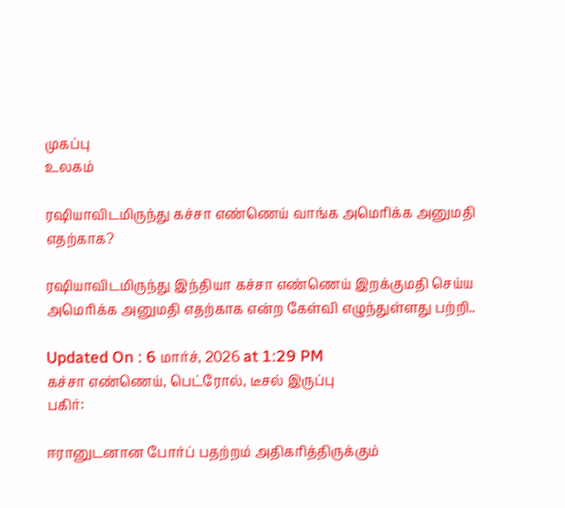முகப்பு
உலகம்

ரஷியாவிடமிருந்து கச்சா எண்ணெய் வாங்க அமெரிக்க அனுமதி எதற்காக?

ரஷியாவிடமிருந்து இந்தியா கச்சா எண்ணெய் இறக்குமதி செய்ய அமெரிக்க அனுமதி எதற்காக என்ற கேள்வி எழுந்துள்ளது பற்றி..

Updated On : 6 மார்ச், 2026 at 1:29 PM
கச்சா எண்ணெய், பெட்ரோல், டீசல் இருப்பு
பகிர்:

ஈரானுடனான போர்ப் பதற்றம் அதிகரித்திருக்கும்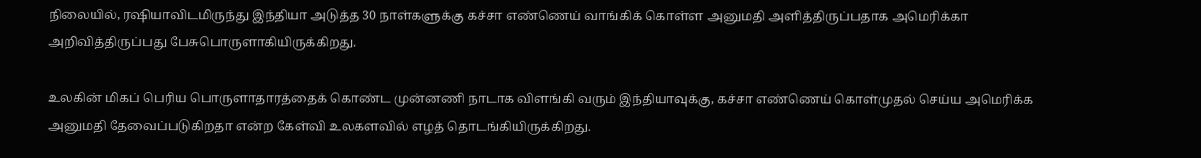நிலையில், ரஷியாவிடமிருந்து இந்தியா அடுத்த 30 நாள்களுக்கு கச்சா எண்ணெய் வாங்கிக் கொள்ள அனுமதி அளித்திருப்பதாக அமெரிக்கா அறிவித்திருப்பது பேசுபொருளாகியிருக்கிறது.

உலகின் மிகப் பெரிய பொருளாதாரத்தைக் கொண்ட முன்னணி நாடாக விளங்கி வரும் இந்தியாவுக்கு, கச்சா எண்ணெய் கொள்முதல் செய்ய அமெரிக்க அனுமதி தேவைப்படுகிறதா என்ற கேள்வி உலகளவில் எழத் தொடங்கியிருக்கிறது.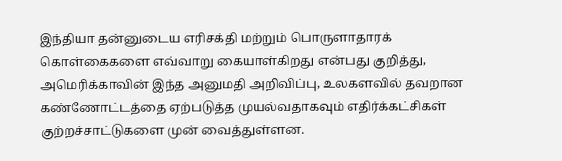இந்தியா தன்னுடைய எரிசக்தி மற்றும் பொருளாதாரக் கொள்கைகளை எவ்வாறு கையாள்கிறது என்பது குறித்து, அமெரிக்காவின் இந்த அனுமதி அறிவிப்பு, உலகளவில் தவறான கண்ணோட்டத்தை ஏற்படுத்த முயல்வதாகவும் எதிர்க்கட்சிகள் குற்றச்சாட்டுகளை முன் வைத்துள்ளன.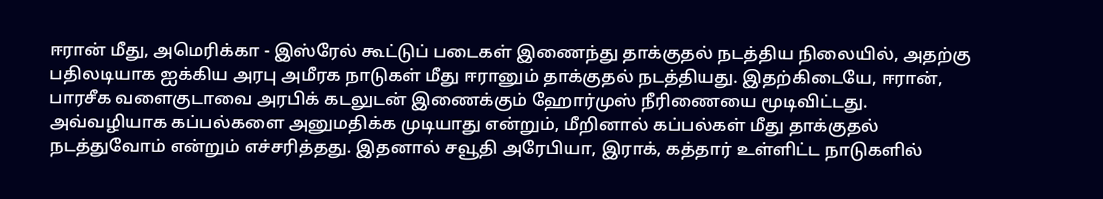ஈரான் மீது, அமெரிக்கா - இஸ்ரேல் கூட்டுப் படைகள் இணைந்து தாக்குதல் நடத்திய நிலையில், அதற்கு பதிலடியாக ஐக்கிய அரபு அமீரக நாடுகள் மீது ஈரானும் தாக்குதல் நடத்தியது. இதற்கிடையே, ஈரான், பாரசீக வளைகுடாவை அரபிக் கடலுடன் இணைக்கும் ஹோர்முஸ் நீரிணையை மூடிவிட்டது. அவ்வழியாக கப்பல்களை அனுமதிக்க முடியாது என்றும், மீறினால் கப்பல்கள் மீது தாக்குதல் நடத்துவோம் என்றும் எச்சரித்தது. இதனால் சவூதி அரேபியா, இராக், கத்தார் உள்ளிட்ட நாடுகளில்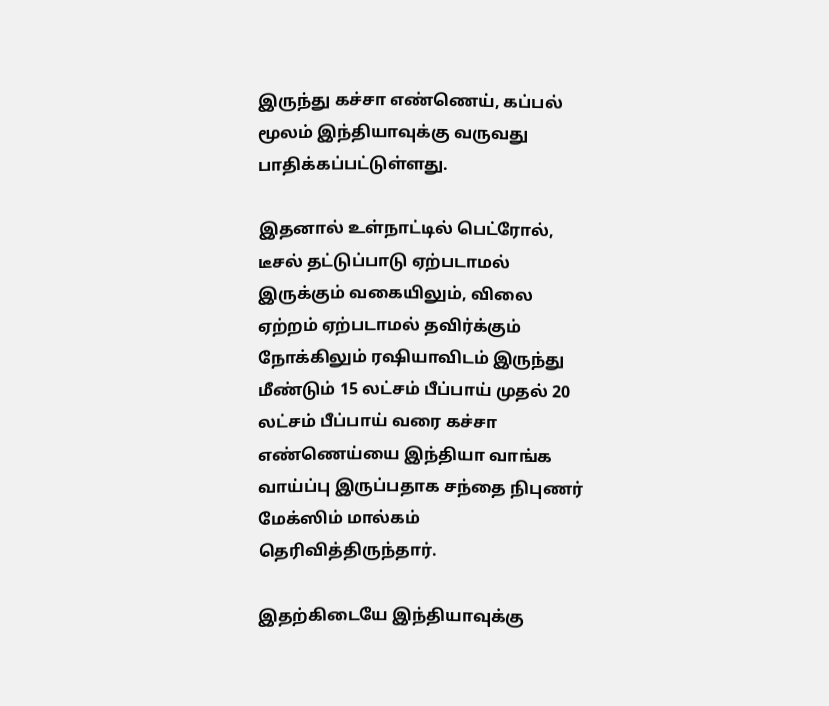இருந்து கச்சா எண்ணெய், கப்பல் மூலம் இந்தியாவுக்கு வருவது பாதிக்கப்பட்டுள்ளது.

இதனால் உள்நாட்டில் பெட்ரோல், டீசல் தட்டுப்பாடு ஏற்படாமல் இருக்கும் வகையிலும், விலை ஏற்றம் ஏற்படாமல் தவிர்க்கும் நோக்கிலும் ரஷியாவிடம் இருந்து மீண்டும் 15 லட்சம் பீப்பாய் முதல் 20 லட்சம் பீப்பாய் வரை கச்சா எண்ணெய்யை இந்தியா வாங்க வாய்ப்பு இருப்பதாக சந்தை நிபுணர் மேக்ஸிம் மால்கம் தெரிவித்திருந்தார்.

இதற்கிடையே இந்தியாவுக்கு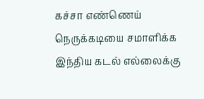கச்சா எண்ணெய் நெருக்கடியை சமாளிக்க இந்திய கடல் எல்லைக்கு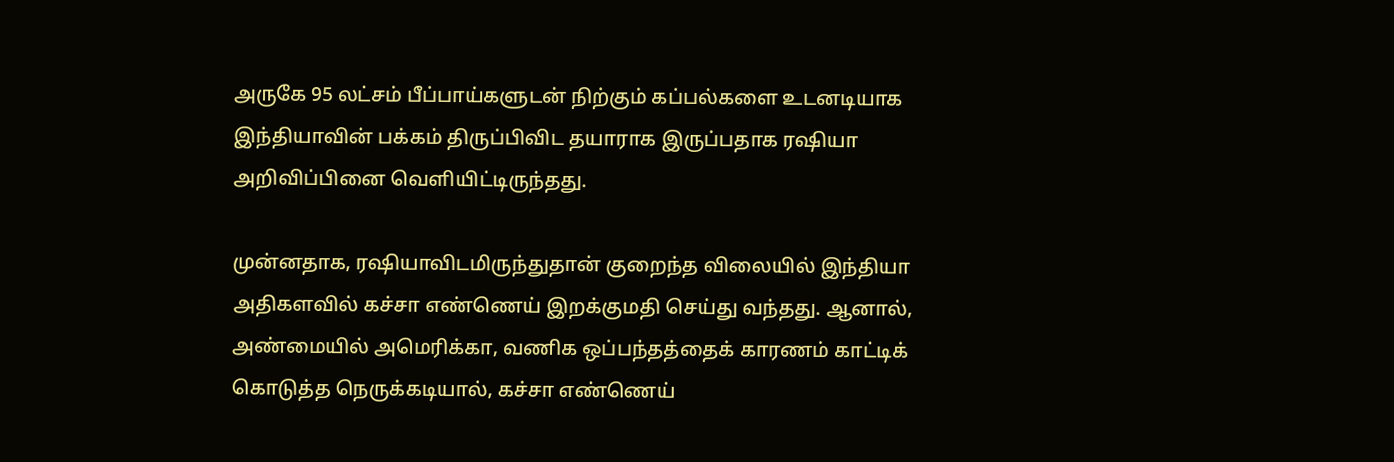அருகே 95 லட்சம் பீப்பாய்களுடன் நிற்கும் கப்பல்களை உடனடியாக இந்தியாவின் பக்கம் திருப்பிவிட தயாராக இருப்பதாக ரஷியா அறிவிப்பினை வெளியிட்டிருந்தது.

முன்னதாக, ரஷியாவிடமிருந்துதான் குறைந்த விலையில் இந்தியா அதிகளவில் கச்சா எண்ணெய் இறக்குமதி செய்து வந்தது. ஆனால், அண்மையில் அமெரிக்கா, வணிக ஒப்பந்தத்தைக் காரணம் காட்டிக் கொடுத்த நெருக்கடியால், கச்சா எண்ணெய்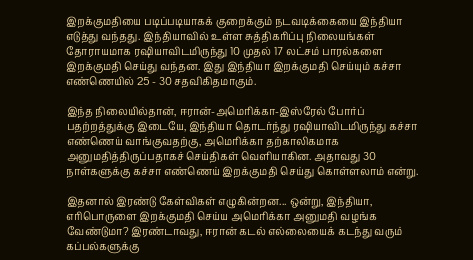இறக்குமதியை படிப்படியாகக் குறைக்கும் நடவடிக்கையை இந்தியா எடுத்து வந்தது. இந்தியாவில் உள்ள சுத்திகரிப்பு நிலையங்கள் தோராயமாக ரஷியாவிடமிருந்து 10 முதல் 17 லட்சம் பாரல்களை இறக்குமதி செய்து வந்தன. இது இந்தியா இறக்குமதி செய்யும் கச்சா எண்ணெயில் 25 - 30 சதவிகிதமாகும்.

இந்த நிலையில்தான், ஈரான்-அமெரிக்கா-இஸ்ரேல் போர்ப் பதற்றத்துக்கு இடையே, இந்தியா தொடர்ந்து ரஷியாவிடமிருந்து கச்சா எண்ணெய் வாங்குவதற்கு, அமெரிக்கா தற்காலிகமாக அனுமதித்திருப்பதாகச் செய்திகள் வெளியாகின. அதாவது 30 நாள்களுக்கு கச்சா எண்ணெய் இறக்குமதி செய்து கொள்ளலாம் என்று.

இதனால் இரண்டு கேள்விகள் எழுகின்றன... ஒன்று, இந்தியா, எரிபொருளை இறக்குமதி செய்ய அமெரிக்கா அனுமதி வழங்க வேண்டுமா? இரண்டாவது, ஈரான் கடல் எல்லையைக் கடந்து வரும் கப்பல்களுக்கு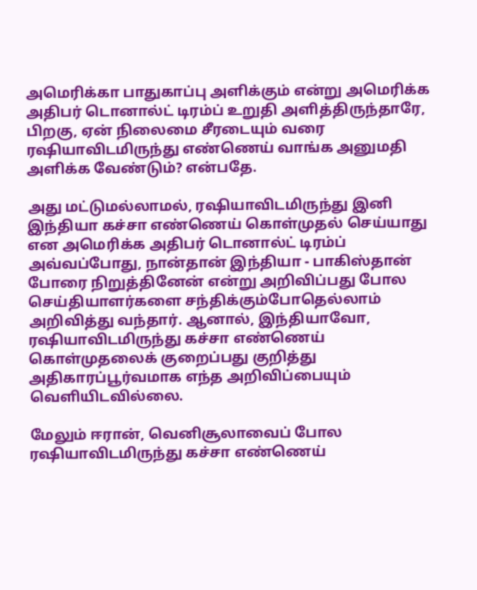அமெரிக்கா பாதுகாப்பு அளிக்கும் என்று அமெரிக்க அதிபர் டொனால்ட் டிரம்ப் உறுதி அளித்திருந்தாரே, பிறகு, ஏன் நிலைமை சீரடையும் வரை ரஷியாவிடமிருந்து எண்ணெய் வாங்க அனுமதி அளிக்க வேண்டும்? என்பதே.

அது மட்டுமல்லாமல், ரஷியாவிடமிருந்து இனி இந்தியா கச்சா எண்ணெய் கொள்முதல் செய்யாது என அமெரிக்க அதிபர் டொனால்ட் டிரம்ப் அவ்வப்போது, நான்தான் இந்தியா - பாகிஸ்தான் போரை நிறுத்தினேன் என்று அறிவிப்பது போல செய்தியாளர்களை சந்திக்கும்போதெல்லாம் அறிவித்து வந்தார். ஆனால், இந்தியாவோ, ரஷியாவிடமிருந்து கச்சா எண்ணெய் கொள்முதலைக் குறைப்பது குறித்து அதிகாரப்பூர்வமாக எந்த அறிவிப்பையும் வெளியிடவில்லை.

மேலும் ஈரான், வெனிசூலாவைப் போல ரஷியாவிடமிருந்து கச்சா எண்ணெய்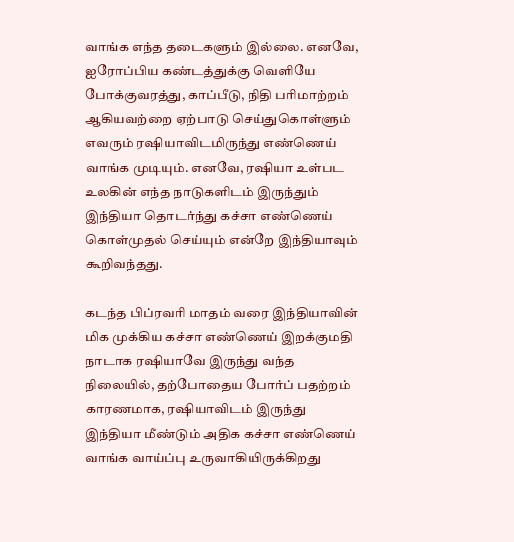வாங்க எந்த தடைகளும் இல்லை. எனவே, ஐரோப்பிய கண்டத்துக்கு வெளியே போக்குவரத்து, காப்பீடு, நிதி பரிமாற்றம் ஆகியவற்றை ஏற்பாடு செய்துகொள்ளும் எவரும் ரஷியாவிடமிருந்து எண்ணெய் வாங்க முடியும். எனவே, ரஷியா உள்பட உலகின் எந்த நாடுகளிடம் இருந்தும் இந்தியா தொடர்ந்து கச்சா எண்ணெய் கொள்முதல் செய்யும் என்றே இந்தியாவும் கூறிவந்தது.

கடந்த பிப்ரவரி மாதம் வரை இந்தியாவின் மிக முக்கிய கச்சா எண்ணெய் இறக்குமதி நாடாக ரஷியாவே இருந்து வந்த நிலையில், தற்போதைய போர்ப் பதற்றம் காரணமாக, ரஷியாவிடம் இருந்து இந்தியா மீண்டும் அதிக கச்சா எண்ணெய் வாங்க வாய்ப்பு உருவாகியிருக்கிறது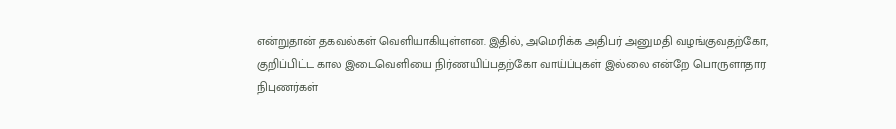என்றுதான் தகவல்கள் வெளியாகியுள்ளன. இதில், அமெரிக்க அதிபர் அனுமதி வழங்குவதற்கோ, குறிப்பிட்ட கால இடைவெளியை நிர்ணயிப்பதற்கோ வாய்ப்புகள் இல்லை என்றே பொருளாதார நிபுணர்கள்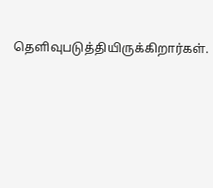தெளிவுபடுத்தியிருக்கிறார்கள்.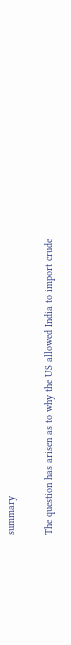summary

The question has arisen as to why the US allowed India to import crude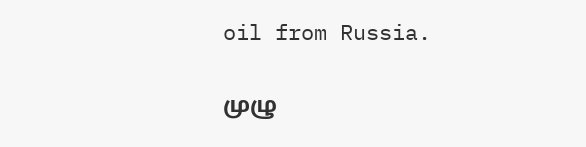oil from Russia.

முழு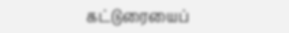கட்டுரையைப்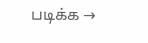படிக்க →